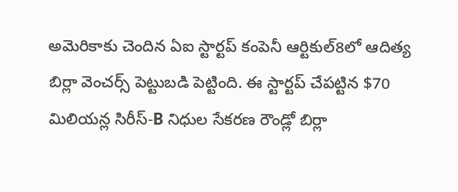అమెరికాకు చెందిన ఏఐ స్టార్టప్ కంపెనీ ఆర్టికుల్8లో ఆదిత్య బిర్లా వెంచర్స్ పెట్టుబడి పెట్టింది. ఈ స్టార్టప్ చేపట్టిన $70 మిలియన్ల సిరీస్-B నిధుల సేకరణ రౌండ్లో బిర్లా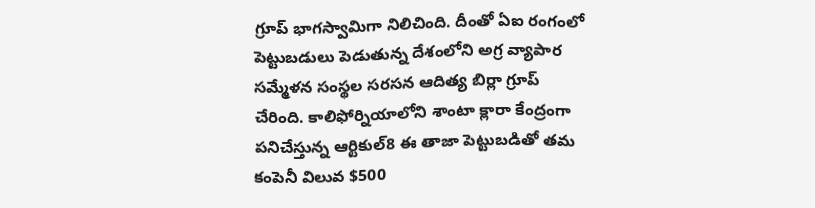గ్రూప్ భాగస్వామిగా నిలిచింది. దీంతో ఏఐ రంగంలో పెట్టుబడులు పెడుతున్న దేశంలోని అగ్ర వ్యాపార సమ్మేళన సంస్థల సరసన ఆదిత్య బిర్లా గ్రూప్ చేరింది. కాలిఫోర్నియాలోని శాంటా క్లారా కేంద్రంగా పనిచేస్తున్న ఆర్టికుల్8 ఈ తాజా పెట్టుబడితో తమ కంపెనీ విలువ $500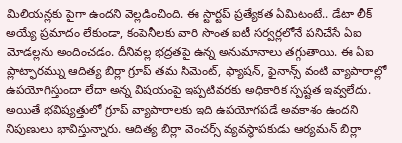మిలియన్లకు పైగా ఉందని వెల్లడించింది. ఈ స్టార్టప్ ప్రత్యేకత ఏమిటంటే.. డేటా లీక్ అయ్యే ప్రమాదం లేకుండా, కంపెనీలకు వారి సొంత ఐటీ సర్వర్లలోనే పనిచేసే ఏఐ మోడల్లను అందించడం. దీనివల్ల భద్రతపై ఉన్న అనుమానాలు తగ్గుతాయి. ఈ ఏఐ ప్లాట్ఫారమ్ను ఆదిత్య బిర్లా గ్రూప్ తమ సిమెంట్, ఫ్యాషన్, ఫైనాన్స్ వంటి వ్యాపారాల్లో ఉపయోగిస్తుందా లేదా అన్న విషయంపై ఇప్పటివరకు అధికారిక స్పష్టత ఇవ్వలేదు. అయితే భవిష్యత్తులో గ్రూప్ వ్యాపారాలకు ఇది ఉపయోగపడే అవకాశం ఉందని నిపుణులు భావిస్తున్నారు. ఆదిత్య బిర్లా వెంచర్స్ వ్యవస్థాపకుడు ఆర్యమన్ బిర్లా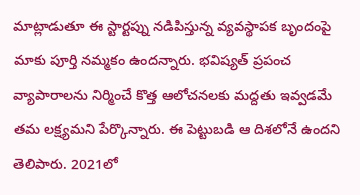మాట్లాడుతూ ఈ స్టార్టప్ను నడిపిస్తున్న వ్యవస్థాపక బృందంపై మాకు పూర్తి నమ్మకం ఉందన్నారు. భవిష్యత్ ప్రపంచ వ్యాపారాలను నిర్మించే కొత్త ఆలోచనలకు మద్దతు ఇవ్వడమే తమ లక్ష్యమని పేర్కొన్నారు. ఈ పెట్టుబడి ఆ దిశలోనే ఉందని తెలిపారు. 2021లో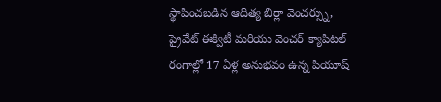స్థాపించబడిన ఆదిత్య బిర్లా వెంచర్స్ను, ప్రైవేట్ ఈక్విటీ మరియు వెంచర్ క్యాపిటల్ రంగాల్లో 17 ఏళ్ల అనుభవం ఉన్న పియూష్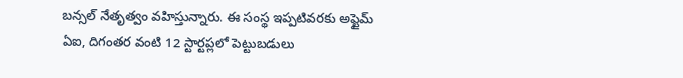బన్సల్ నేతృత్వం వహిస్తున్నారు. ఈ సంస్థ ఇప్పటివరకు అప్టైమ్ ఏఐ, దిగంతర వంటి 12 స్టార్టప్లలో పెట్టుబడులు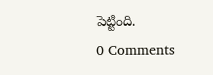పెట్టింది.
0 Comments